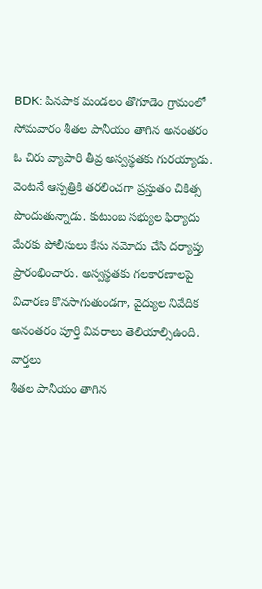BDK: పినపాక మండలం తొగూడెం గ్రామంలో సోమవారం శీతల పానీయం తాగిన అనంతరం ఓ చిరు వ్యాపారి తీవ్ర అస్వస్థతకు గురయ్యాడు. వెంటనే ఆస్పత్రికి తరలించగా ప్రస్తుతం చికిత్స పొందుతున్నాడు. కుటుంబ సభ్యుల ఫిర్యాదు మేరకు పోలీసులు కేసు నమోదు చేసి దర్యాప్తు ప్రారంభించారు. అస్వస్థతకు గలకారణాలపై విచారణ కొనసాగుతుండగా, వైద్యుల నివేదిక అనంతరం పూర్తి వివరాలు తెలియాల్సిఉంది.
వార్తలు
శీతల పానీయం తాగిన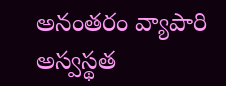అనంతరం వ్యాపారి అస్వస్థత